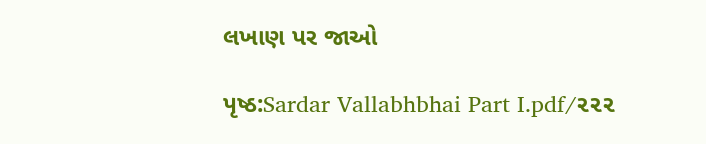લખાણ પર જાઓ

પૃષ્ઠ:Sardar Vallabhbhai Part I.pdf/૨૨૨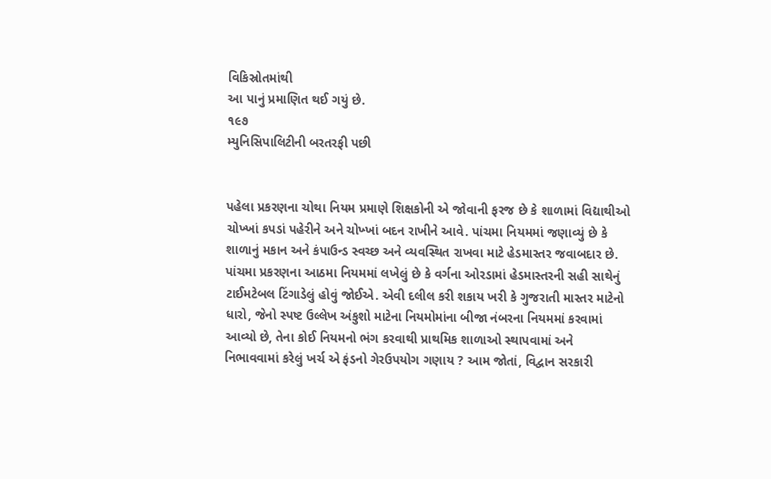વિકિસ્રોતમાંથી
આ પાનું પ્રમાણિત થઈ ગયું છે.
૧૯૭
મ્યુનિસિપાલિટીની બરતરફી પછી


પહેલા પ્રકરણના ચોથા નિયમ પ્રમાણે શિક્ષકોની એ જોવાની ફરજ છે કે શાળામાં વિદ્યાથીઓ ચોખ્ખાં કપડાં પહેરીને અને ચોખ્ખાં બદન રાખીને આવે. પાંચમા નિયમમાં જણાવ્યું છે કે શાળાનું મકાન અને કંપાઉન્ડ સ્વચ્છ અને વ્યવસ્થિત રાખવા માટે હેડમાસ્તર જવાબદાર છે. પાંચમા પ્રકરણના આઠમા નિયમમાં લખેલું છે કે વર્ગના ઓરડામાં હેડમાસ્તરની સહી સાથેનું ટાઈમટેબલ ટિંગાડેલું હોવું જોઈએ. એવી દલીલ કરી શકાય ખરી કે ગુજરાતી માસ્તર માટેનો ધારો, જેનો સ્પષ્ટ ઉલ્લેખ અંકુશો માટેના નિયમોમાંના બીજા નંબરના નિયમમાં કરવામાં આવ્યો છે, તેના કોઈ નિયમનો ભંગ કરવાથી પ્રાથમિક શાળાઓ સ્થાપવામાં અને નિભાવવામાં કરેલું ખર્ચ એ ફંડનો ગેરઉપયોગ ગણાય ? આમ જોતાં, વિદ્વાન સરકારી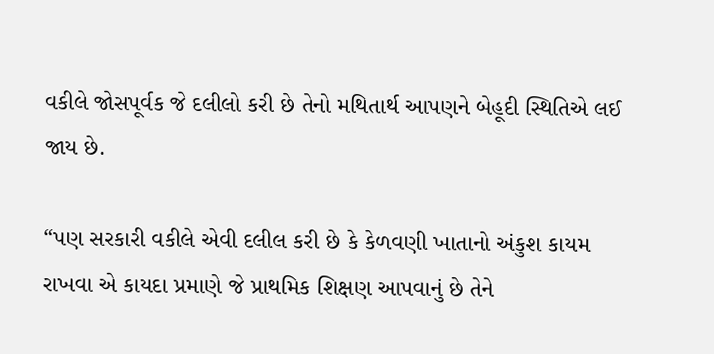વકીલે જોસપૂર્વક જે દલીલો કરી છે તેનો મથિતાર્થ આપણને બેહૂદી સ્થિતિએ લઈ જાય છે.

“પણ સરકારી વકીલે એવી દલીલ કરી છે કે કેળવણી ખાતાનો અંકુશ કાયમ રાખવા એ કાયદા પ્રમાણે જે પ્રાથમિક શિક્ષણ આપવાનું છે તેને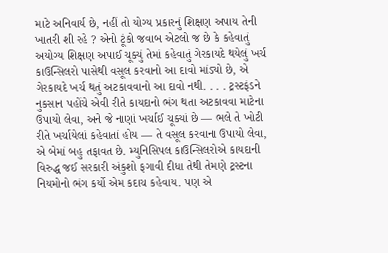માટે અનિવાર્ય છે, નહીં તો યોગ્ય પ્રકારનું શિક્ષણ અપાય તેની ખાતરી શી રહે ? એનો ટૂંકો જવાબ એટલો જ છે કે કહેવાતું અયોગ્ય શિક્ષણ અપાઈ ચૂક્યું તેમાં કહેવાતું ગેરકાયદે થયેલું ખર્ચ કાઉન્સિલરો પાસેથી વસૂલ કરવાનો આ દાવો માંડ્યો છે, એ ગેરકાયદે ખર્ચ થતું અટકાવવાનો આ દાવો નથી. . . . ટ્રસ્ટફંડને નુકસાન પહોંચે એવી રીતે કાયદાનો ભંગ થતા અટકાવવા માટેના ઉપાયો લેવા, અને જે નાણાં ખર્ચાઈ ચૂક્યાં છે — ભલે તે ખોટી રીતે ખર્ચાયેલાં કહેવાતાં હોય — તે વસૂલ કરવાના ઉપાયો લેવા, એ બેમાં બહુ તફાવત છે. મ્યુનિસિપલ કાઉન્સિલરોએ કાયદાની વિરુદ્ધ જઈ સરકારી અંકુશો ફગાવી દીધા તેથી તેમણે ટ્રસ્ટના નિયમોનો ભંગ કર્યો એમ કદાચ કહેવાય. પણ એ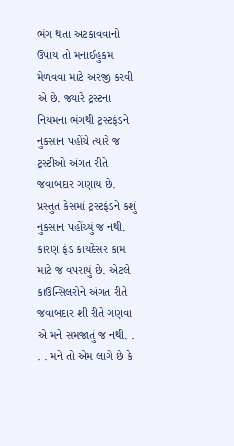ભંગ થતા અટકાવવાનો ઉપાય તો મનાઈહુકમ મેળવવા માટે અરજી કરવી એ છે. જ્યારે ટ્રસ્ટના નિયમના ભંગથી ટ્રસ્ટફંડને નુકસાન પહોંચે ત્યારે જ ટ્રસ્ટીઓ અંગત રીતે જવાબદાર ગણાય છે. પ્રસ્તુત કેસમાં ટ્રસ્ટફંડને કશું નુકસાન પહોંચ્યું જ નથી. કારણ ફંડ કાયદેસર કામ માટે જ વપરાયું છે. એટલે કાઉન્સિલરોને અંગત રીતે જવાબદાર શી રીતે ગણવા એ મને સમજાતું જ નથી. . . . મને તો એમ લાગે છે કે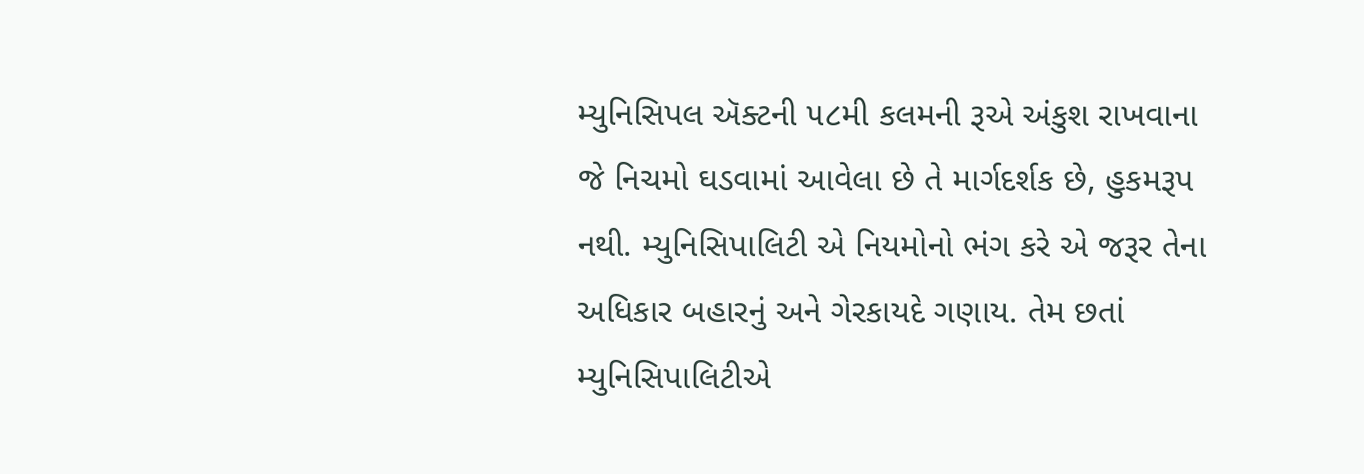મ્યુનિસિપલ ઍક્ટની ૫૮મી કલમની રૂએ અંકુશ રાખવાના જે નિચમો ઘડવામાં આવેલા છે તે માર્ગદર્શક છે, હુકમરૂપ નથી. મ્યુનિસિપાલિટી એ નિયમોનો ભંગ કરે એ જરૂર તેના અધિકાર બહારનું અને ગેરકાયદે ગણાય. તેમ છતાં મ્યુનિસિપાલિટીએ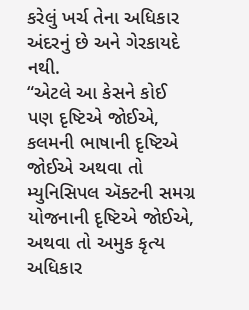કરેલું ખર્ચ તેના અધિકાર અંદરનું છે અને ગેરકાયદે નથી.
“એટલે આ કેસને કોઈ પણ દૃષ્ટિએ જોઈએ, કલમની ભાષાની દૃષ્ટિએ જોઈએ અથવા તો મ્યુનિસિપલ ઍક્ટની સમગ્ર યોજનાની દૃષ્ટિએ જોઈએ, અથવા તો અમુક કૃત્ય અધિકાર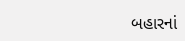બહારનાં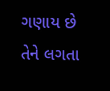ગણાય છે તેને લગતા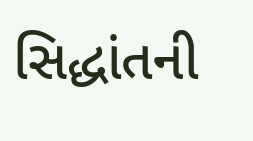સિદ્ધાંતની